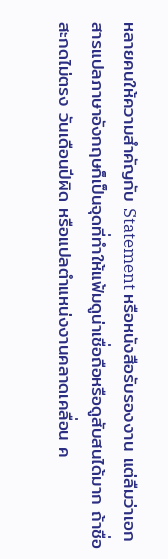หลายคนให้ความสำคัญกับ Statement หรือหนังสือรับรองงาน แต่ลืมว่าเอกสารแปลภาษาอังกฤษก็เป็นจุดที่ทำให้แฟ้มดูน่าเชื่อถือหรือดูสับสนได้มาก ถ้าชื่อสะกดไม่ตรง วันเดือนปีผิด หรือแปลตำแหน่งงานคลาดเคลื่อน ค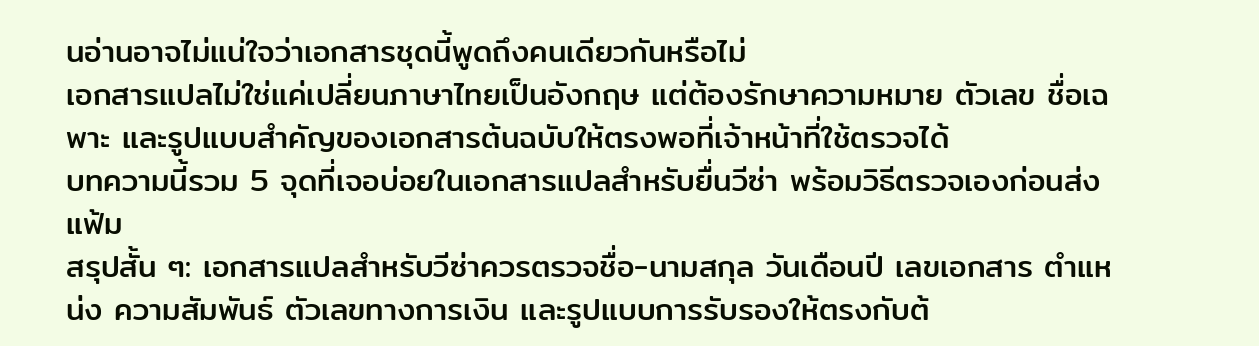นอ่านอาจไม่แน่ใจว่าเอกสารชุดนี้พูดถึงคนเดียวกันหรือไม่
เอกสารแปลไม่ใช่แค่เปลี่ยนภาษาไทยเป็นอังกฤษ แต่ต้องรักษาความหมาย ตัวเลข ชื่อเฉพาะ และรูปแบบสำคัญของเอกสารต้นฉบับให้ตรงพอที่เจ้าหน้าที่ใช้ตรวจได้
บทความนี้รวม 5 จุดที่เจอบ่อยในเอกสารแปลสำหรับยื่นวีซ่า พร้อมวิธีตรวจเองก่อนส่งแฟ้ม
สรุปสั้น ๆ: เอกสารแปลสำหรับวีซ่าควรตรวจชื่อ-นามสกุล วันเดือนปี เลขเอกสาร ตำแหน่ง ความสัมพันธ์ ตัวเลขทางการเงิน และรูปแบบการรับรองให้ตรงกับต้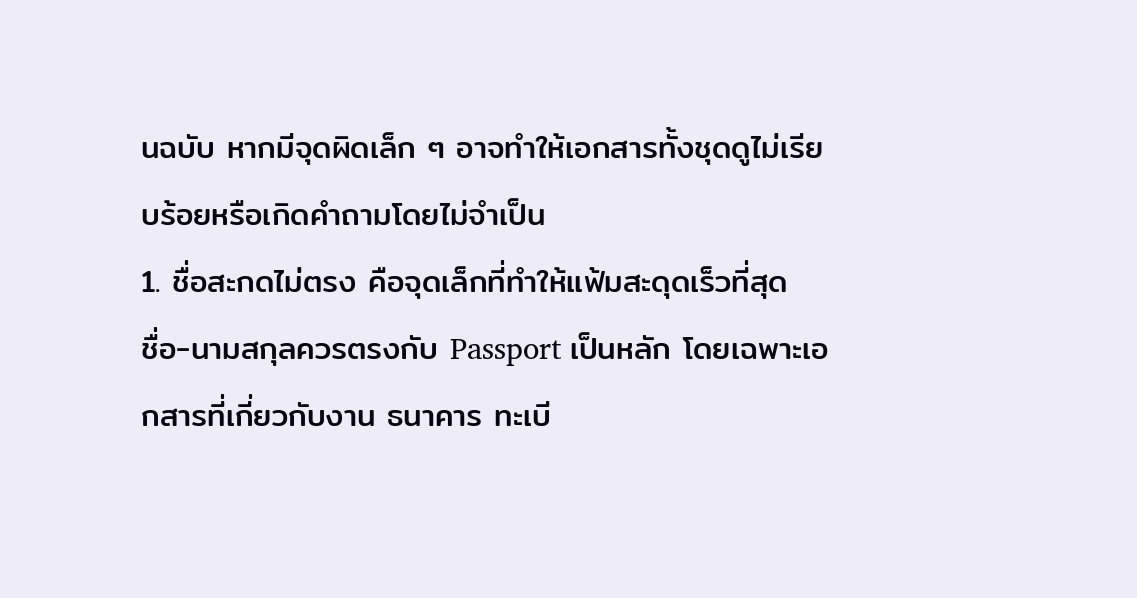นฉบับ หากมีจุดผิดเล็ก ๆ อาจทำให้เอกสารทั้งชุดดูไม่เรียบร้อยหรือเกิดคำถามโดยไม่จำเป็น
1. ชื่อสะกดไม่ตรง คือจุดเล็กที่ทำให้แฟ้มสะดุดเร็วที่สุด
ชื่อ-นามสกุลควรตรงกับ Passport เป็นหลัก โดยเฉพาะเอกสารที่เกี่ยวกับงาน ธนาคาร ทะเบี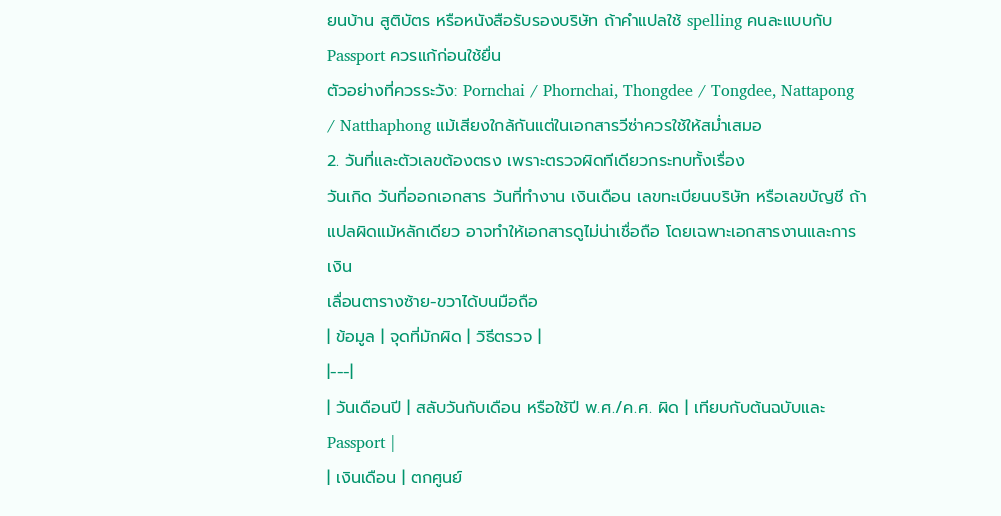ยนบ้าน สูติบัตร หรือหนังสือรับรองบริษัท ถ้าคำแปลใช้ spelling คนละแบบกับ Passport ควรแก้ก่อนใช้ยื่น
ตัวอย่างที่ควรระวัง: Pornchai / Phornchai, Thongdee / Tongdee, Nattapong / Natthaphong แม้เสียงใกล้กันแต่ในเอกสารวีซ่าควรใช้ให้สม่ำเสมอ
2. วันที่และตัวเลขต้องตรง เพราะตรวจผิดทีเดียวกระทบทั้งเรื่อง
วันเกิด วันที่ออกเอกสาร วันที่ทำงาน เงินเดือน เลขทะเบียนบริษัท หรือเลขบัญชี ถ้าแปลผิดแม้หลักเดียว อาจทำให้เอกสารดูไม่น่าเชื่อถือ โดยเฉพาะเอกสารงานและการเงิน
เลื่อนตารางซ้าย-ขวาได้บนมือถือ
| ข้อมูล | จุดที่มักผิด | วิธีตรวจ |
|---|
| วันเดือนปี | สลับวันกับเดือน หรือใช้ปี พ.ศ./ค.ศ. ผิด | เทียบกับต้นฉบับและ Passport |
| เงินเดือน | ตกศูนย์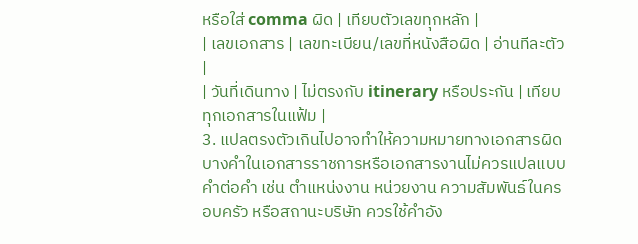หรือใส่ comma ผิด | เทียบตัวเลขทุกหลัก |
| เลขเอกสาร | เลขทะเบียน/เลขที่หนังสือผิด | อ่านทีละตัว |
| วันที่เดินทาง | ไม่ตรงกับ itinerary หรือประกัน | เทียบทุกเอกสารในแฟ้ม |
3. แปลตรงตัวเกินไปอาจทำให้ความหมายทางเอกสารผิด
บางคำในเอกสารราชการหรือเอกสารงานไม่ควรแปลแบบคำต่อคำ เช่น ตำแหน่งงาน หน่วยงาน ความสัมพันธ์ในครอบครัว หรือสถานะบริษัท ควรใช้คำอัง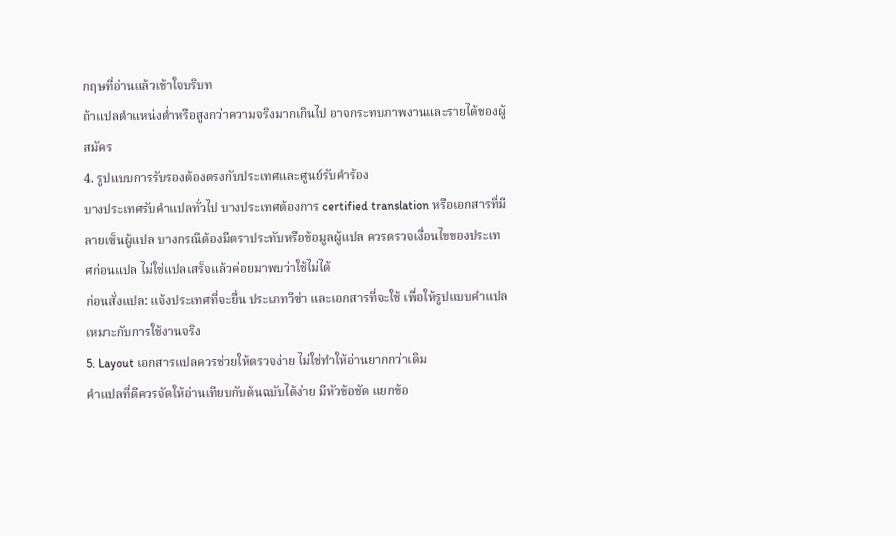กฤษที่อ่านแล้วเข้าใจบริบท
ถ้าแปลตำแหน่งต่ำหรือสูงกว่าความจริงมากเกินไป อาจกระทบภาพงานและรายได้ของผู้สมัคร
4. รูปแบบการรับรองต้องตรงกับประเทศและศูนย์รับคำร้อง
บางประเทศรับคำแปลทั่วไป บางประเทศต้องการ certified translation หรือเอกสารที่มีลายเซ็นผู้แปล บางกรณีต้องมีตราประทับหรือข้อมูลผู้แปล ควรตรวจเงื่อนไขของประเทศก่อนแปล ไม่ใช่แปลเสร็จแล้วค่อยมาพบว่าใช้ไม่ได้
ก่อนสั่งแปล: แจ้งประเทศที่จะยื่น ประเภทวีซ่า และเอกสารที่จะใช้ เพื่อให้รูปแบบคำแปลเหมาะกับการใช้งานจริง
5. Layout เอกสารแปลควรช่วยให้ตรวจง่าย ไม่ใช่ทำให้อ่านยากกว่าเดิม
คำแปลที่ดีควรจัดให้อ่านเทียบกับต้นฉบับได้ง่าย มีหัวข้อชัด แยกข้อ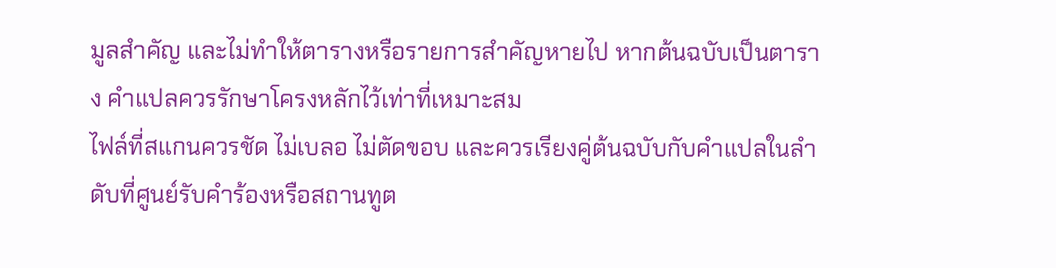มูลสำคัญ และไม่ทำให้ตารางหรือรายการสำคัญหายไป หากต้นฉบับเป็นตาราง คำแปลควรรักษาโครงหลักไว้เท่าที่เหมาะสม
ไฟล์ที่สแกนควรชัด ไม่เบลอ ไม่ตัดขอบ และควรเรียงคู่ต้นฉบับกับคำแปลในลำดับที่ศูนย์รับคำร้องหรือสถานทูต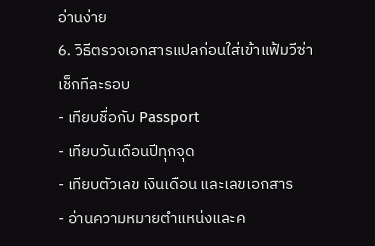อ่านง่าย
6. วิธีตรวจเอกสารแปลก่อนใส่เข้าแฟ้มวีซ่า
เช็กทีละรอบ
- เทียบชื่อกับ Passport
- เทียบวันเดือนปีทุกจุด
- เทียบตัวเลข เงินเดือน และเลขเอกสาร
- อ่านความหมายตำแหน่งและค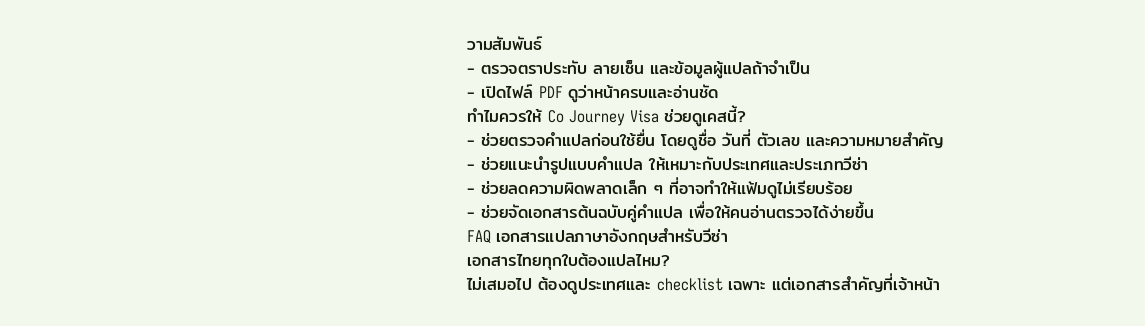วามสัมพันธ์
- ตรวจตราประทับ ลายเซ็น และข้อมูลผู้แปลถ้าจำเป็น
- เปิดไฟล์ PDF ดูว่าหน้าครบและอ่านชัด
ทำไมควรให้ Co Journey Visa ช่วยดูเคสนี้?
- ช่วยตรวจคำแปลก่อนใช้ยื่น โดยดูชื่อ วันที่ ตัวเลข และความหมายสำคัญ
- ช่วยแนะนำรูปแบบคำแปล ให้เหมาะกับประเทศและประเภทวีซ่า
- ช่วยลดความผิดพลาดเล็ก ๆ ที่อาจทำให้แฟ้มดูไม่เรียบร้อย
- ช่วยจัดเอกสารต้นฉบับคู่คำแปล เพื่อให้คนอ่านตรวจได้ง่ายขึ้น
FAQ เอกสารแปลภาษาอังกฤษสำหรับวีซ่า
เอกสารไทยทุกใบต้องแปลไหม?
ไม่เสมอไป ต้องดูประเทศและ checklist เฉพาะ แต่เอกสารสำคัญที่เจ้าหน้า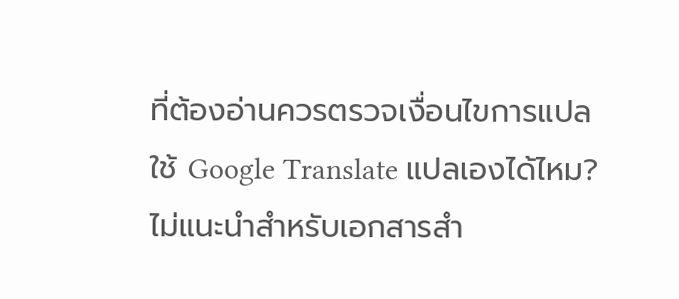ที่ต้องอ่านควรตรวจเงื่อนไขการแปล
ใช้ Google Translate แปลเองได้ไหม?
ไม่แนะนำสำหรับเอกสารสำ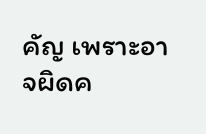คัญ เพราะอาจผิดค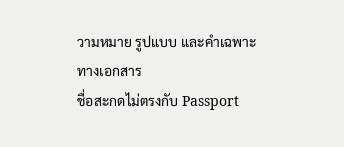วามหมาย รูปแบบ และคำเฉพาะทางเอกสาร
ชื่อสะกดไม่ตรงกับ Passport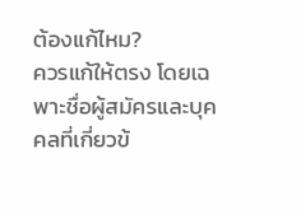ต้องแก้ไหม?
ควรแก้ให้ตรง โดยเฉพาะชื่อผู้สมัครและบุคคลที่เกี่ยวข้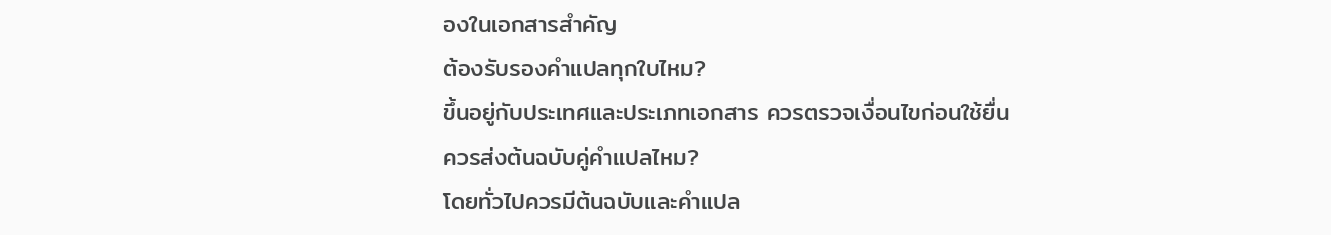องในเอกสารสำคัญ
ต้องรับรองคำแปลทุกใบไหม?
ขึ้นอยู่กับประเทศและประเภทเอกสาร ควรตรวจเงื่อนไขก่อนใช้ยื่น
ควรส่งต้นฉบับคู่คำแปลไหม?
โดยทั่วไปควรมีต้นฉบับและคำแปล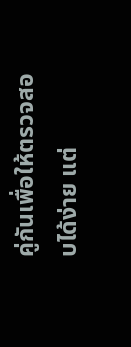คู่กันเพื่อให้ตรวจสอบได้ง่าย แต่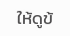ให้ดูข้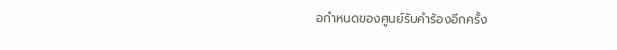อกำหนดของศูนย์รับคำร้องอีกครั้ง